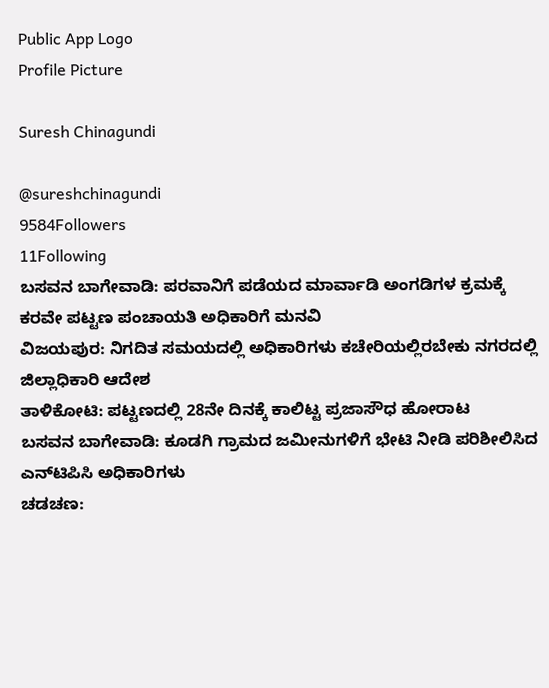Public App Logo
Profile Picture

Suresh Chinagundi

@sureshchinagundi
9584Followers
11Following
ಬಸವನ ಬಾಗೇವಾಡಿ: ಪರವಾನಿಗೆ ಪಡೆಯದ ಮಾರ್ವಾಡಿ ಅಂಗಡಿಗಳ ಕ್ರಮಕ್ಕೆ ಕರವೇ ಪಟ್ಟಣ ಪಂಚಾಯತಿ ಅಧಿಕಾರಿಗೆ ಮನವಿ
ವಿಜಯಪುರ: ನಿಗದಿತ ಸಮಯದಲ್ಲಿ ಅಧಿಕಾರಿಗಳು ಕಚೇರಿಯಲ್ಲಿರಬೇಕು ನಗರದಲ್ಲಿ ಜಿಲ್ಲಾಧಿಕಾರಿ ಆದೇಶ
ತಾಳಿಕೋಟಿ: ಪಟ್ಟಣದಲ್ಲಿ 28ನೇ ದಿನಕ್ಕೆ ಕಾಲಿಟ್ಟ ಪ್ರಜಾಸೌಧ ಹೋರಾಟ
ಬಸವನ ಬಾಗೇವಾಡಿ: ಕೂಡಗಿ ಗ್ರಾಮದ ಜಮೀನುಗಳಿಗೆ ಭೇಟಿ ನೀಡಿ ಪರಿಶೀಲಿಸಿದ ಎನ್‌ಟಿಪಿಸಿ ಅಧಿಕಾರಿಗಳು
ಚಡಚಣ: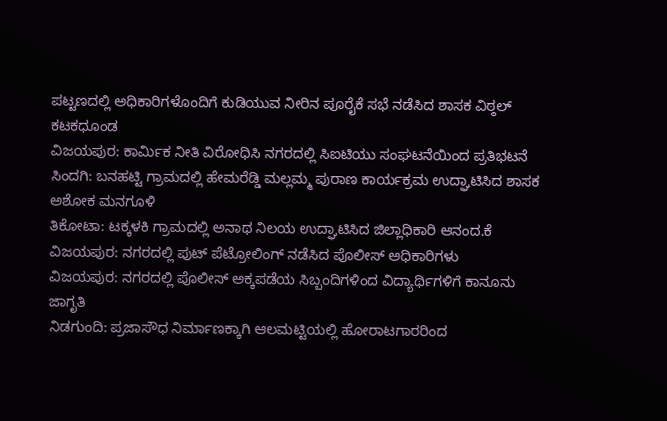ಪಟ್ಟಣದಲ್ಲಿ ಅಧಿಕಾರಿಗಳೊಂದಿಗೆ ಕುಡಿಯುವ ನೀರಿನ ಪೂರೈಕೆ ಸಭೆ ನಡೆಸಿದ ಶಾಸಕ ವಿಠ್ಠಲ್ ಕಟಕಧೂಂಡ
ವಿಜಯಪುರ: ಕಾರ್ಮಿಕ ನೀತಿ ವಿರೋಧಿಸಿ ನಗರದಲ್ಲಿ ಸಿಐಟಿಯು ಸಂಘಟನೆಯಿಂದ ಪ್ರತಿಭಟನೆ
ಸಿಂದಗಿ: ಬನಹಟ್ಟಿ ಗ್ರಾಮದಲ್ಲಿ ಹೇಮರೆಡ್ಡಿ ಮಲ್ಲಮ್ಮ ಪುರಾಣ ಕಾರ್ಯಕ್ರಮ ಉದ್ಘಾಟಿಸಿದ ಶಾಸಕ ಅಶೋಕ ಮನಗೂಳಿ
ತಿಕೋಟಾ: ಟಕ್ಕಳಕಿ ಗ್ರಾಮದಲ್ಲಿ ಅನಾಥ ನಿಲಯ ಉದ್ಘಾಟಿಸಿದ ಜಿಲ್ಲಾಧಿಕಾರಿ ಆನಂದ.ಕೆ
ವಿಜಯಪುರ: ನಗರದಲ್ಲಿ ಪುಟ್ ಪೆಟ್ರೋಲಿಂಗ್ ನಡೆಸಿದ ಪೊಲೀಸ್ ಅಧಿಕಾರಿಗಳು
ವಿಜಯಪುರ: ನಗರದಲ್ಲಿ ಪೊಲೀಸ್ ಅಕ್ಕಪಡೆಯ ಸಿಬ್ಬಂದಿಗಳಿಂದ ವಿದ್ಯಾರ್ಥಿಗಳಿಗೆ ಕಾನೂನು ಜಾಗೃತಿ
ನಿಡಗುಂದಿ: ಪ್ರಜಾಸೌಧ ನಿರ್ಮಾಣಕ್ಕಾಗಿ ಆಲಮಟ್ಟಿಯಲ್ಲಿ ಹೋರಾಟಗಾರರಿಂದ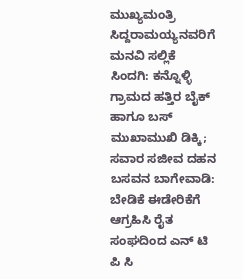ಮುಖ್ಯಮಂತ್ರಿ ಸಿದ್ದರಾಮಯ್ಯನವರಿಗೆ ಮನವಿ ಸಲ್ಲಿಕೆ
ಸಿಂದಗಿ: ಕನ್ನೊಳ್ಳಿ ಗ್ರಾಮದ ಹತ್ತಿರ ಬೈಕ್ ಹಾಗೂ ಬಸ್ ಮುಖಾಮುಖಿ ಡಿಕ್ಕಿ; ಸವಾರ ಸಜೀವ ದಹನ
ಬಸವನ ಬಾಗೇವಾಡಿ: ಬೇಡಿಕೆ ಈಡೇರಿಕೆಗೆ ಆಗ್ರಹಿಸಿ ರೈತ ಸಂಘದಿಂದ ಎನ್ ಟಿ ಪಿ ಸಿ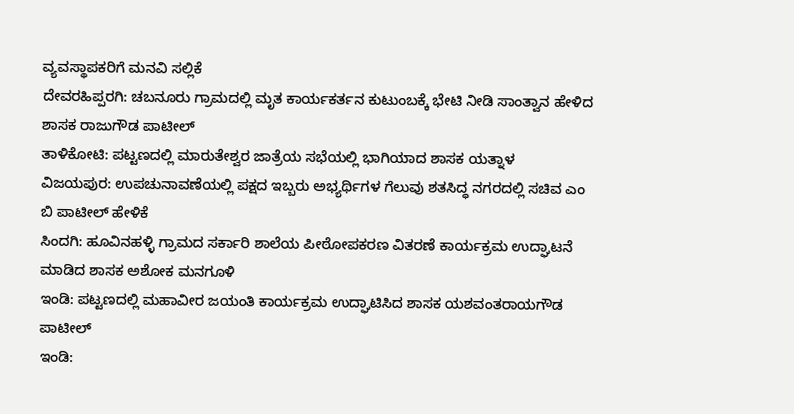ವ್ಯವಸ್ಥಾಪಕರಿಗೆ ಮನವಿ ಸಲ್ಲಿಕೆ
ದೇವರಹಿಪ್ಪರಗಿ: ಚಬನೂರು ಗ್ರಾಮದಲ್ಲಿ ಮೃತ ಕಾರ್ಯಕರ್ತನ ಕುಟುಂಬಕ್ಕೆ ಭೇಟಿ ನೀಡಿ ಸಾಂತ್ವಾನ ಹೇಳಿದ  ಶಾಸಕ ರಾಜುಗೌಡ ಪಾಟೀಲ್
ತಾಳಿಕೋಟಿ: ಪಟ್ಟಣದಲ್ಲಿ ಮಾರುತೇಶ್ವರ ಜಾತ್ರೆಯ ಸಭೆಯಲ್ಲಿ ಭಾಗಿಯಾದ ಶಾಸಕ ಯತ್ನಾಳ
ವಿಜಯಪುರ: ಉಪಚುನಾವಣೆಯಲ್ಲಿ ಪಕ್ಷದ ಇಬ್ಬರು ಅಭ್ಯರ್ಥಿಗಳ ಗೆಲುವು ಶತಸಿದ್ಧ ನಗರದಲ್ಲಿ ಸಚಿವ ಎಂ ಬಿ ಪಾಟೀಲ್ ಹೇಳಿಕೆ
ಸಿಂದಗಿ: ಹೂವಿನಹಳ್ಳಿ ಗ್ರಾಮದ ಸರ್ಕಾರಿ ಶಾಲೆಯ ಪೀಠೋಪಕರಣ ವಿತರಣೆ ಕಾರ್ಯಕ್ರಮ ಉದ್ಘಾಟನೆ ಮಾಡಿದ ಶಾಸಕ ಅಶೋಕ ಮನಗೂಳಿ
ಇಂಡಿ: ಪಟ್ಟಣದಲ್ಲಿ ಮಹಾವೀರ ಜಯಂತಿ ಕಾರ್ಯಕ್ರಮ ಉದ್ಘಾಟಿಸಿದ ಶಾಸಕ ಯಶವಂತರಾಯಗೌಡ ಪಾಟೀಲ್
ಇಂಡಿ: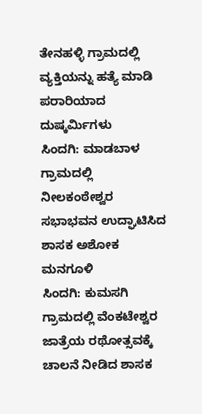ತೇನಹಳ್ಳಿ ಗ್ರಾಮದಲ್ಲಿ ವ್ಯಕ್ತಿಯನ್ನು ಹತ್ಯೆ ಮಾಡಿ ಪರಾರಿಯಾದ ದುಷ್ಕರ್ಮಿಗಳು
ಸಿಂದಗಿ: ಮಾಡಬಾಳ ಗ್ರಾಮದಲ್ಲಿ ನೀಲಕಂಠೇಶ್ವರ ಸಭಾಭವನ ಉದ್ಘಾಟಿಸಿದ ಶಾಸಕ ಅಶೋಕ ಮನಗೂಳಿ
ಸಿಂದಗಿ: ಕುಮಸಗಿ ಗ್ರಾಮದಲ್ಲಿ ವೆಂಕಟೇಶ್ವರ ಜಾತ್ರೆಯ ರಥೋತ್ಸವಕ್ಕೆ ಚಾಲನೆ ನೀಡಿದ ಶಾಸಕ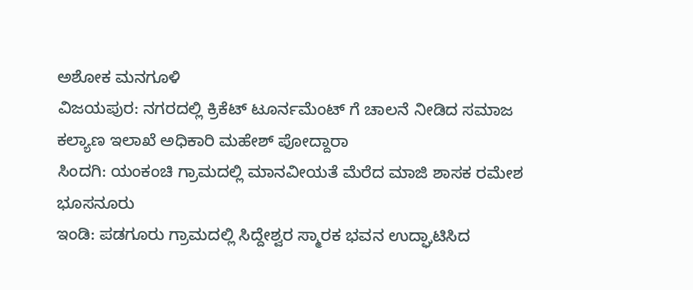ಅಶೋಕ ಮನಗೂಳಿ
ವಿಜಯಪುರ: ನಗರದಲ್ಲಿ ಕ್ರಿಕೆಟ್ ಟೂರ್ನಮೆಂಟ್ ಗೆ ಚಾಲನೆ ನೀಡಿದ ಸಮಾಜ ಕಲ್ಯಾಣ ಇಲಾಖೆ ಅಧಿಕಾರಿ ಮಹೇಶ್ ಪೋದ್ದಾರಾ
ಸಿಂದಗಿ: ಯಂಕಂಚಿ ಗ್ರಾಮದಲ್ಲಿ ಮಾನವೀಯತೆ ಮೆರೆದ ಮಾಜಿ ಶಾಸಕ ರಮೇಶ ಭೂಸನೂರು
ಇಂಡಿ: ಪಡಗೂರು ಗ್ರಾಮದಲ್ಲಿ ಸಿದ್ದೇಶ್ವರ ಸ್ಮಾರಕ ಭವನ ಉದ್ಘಾಟಿಸಿದ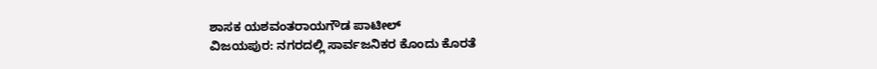ಶಾಸಕ ಯಶವಂತರಾಯಗೌಡ ಪಾಟೀಲ್
ವಿಜಯಪುರ: ನಗರದಲ್ಲಿ ಸಾರ್ವಜನಿಕರ ಕೊಂದು ಕೊರತೆ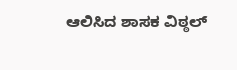ಆಲಿಸಿದ ಶಾಸಕ ವಿಠ್ಠಲ್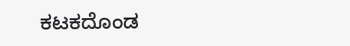ಕಟಕದೊಂಡ